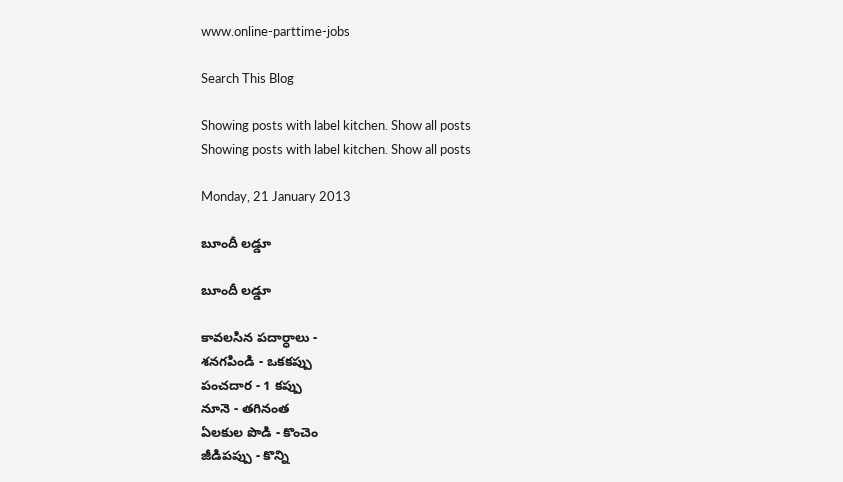www.online-parttime-jobs

Search This Blog

Showing posts with label kitchen. Show all posts
Showing posts with label kitchen. Show all posts

Monday, 21 January 2013

బూందీ లడ్డూ

బూందీ లడ్డూ

కావలసిన పదార్ధాలు -
శనగపిండి - ఒకకప్పు
పంచదార - 1 కప్పు
నూనె - తగినంత
ఏలకుల పొడి - కొంచెం
జీడిపప్పు - కొన్ని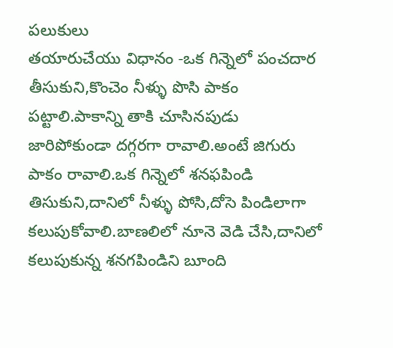పలుకులు
తయారుచేయు విధానం -ఒక గిన్నెలో పంచదార తీసుకుని,కొంచెం నీళ్ళు పొసి పాకం పట్టాలి.పాకాన్ని తాకి చూసినపుడు జారిపోకుండా దగ్గరగా రావాలి.అంటే జిగురు పాకం రావాలి.ఒక గిన్నెలో శనఫపిండి తిసుకుని,దానిలో నీళ్ళు పోసి,దోసె పిండిలాగా కలుపుకోవాలి.బాణలిలో నూనె వెడి చేసి,దానిలో కలుపుకున్న శనగపిండిని బూంది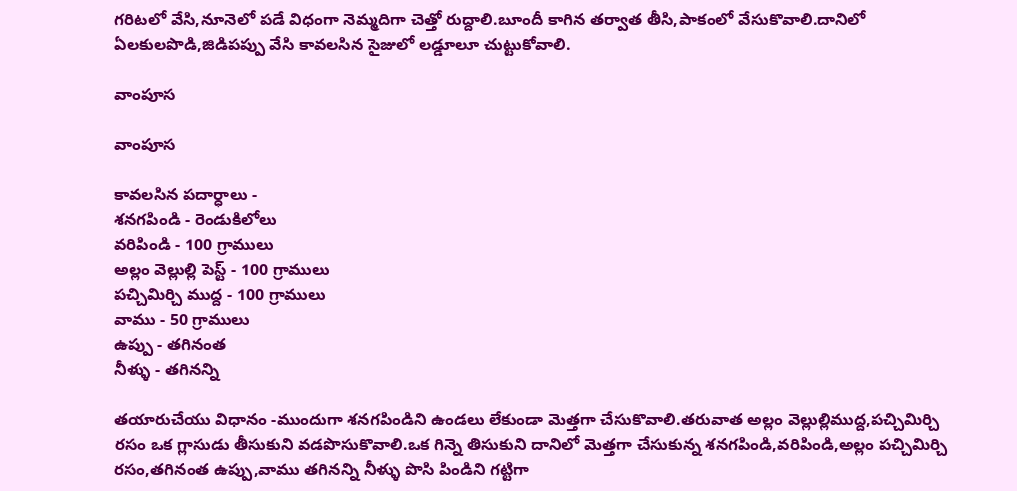గరిటలో వేసి,నూనెలో పడే విధంగా నెమ్మదిగా చెత్తో రుద్దాలి.బూందీ కాగిన తర్వాత తీసి,పాకంలో వేసుకొవాలి.దానిలో ఏలకులపొడి,జిడిపప్పు వేసి కావలసిన సైజులో లడ్డూలూ చుట్టుకోవాలి.

వాంపూస

వాంపూస

కావలసిన పదార్ధాలు -
శనగపిండి - రెండుకిలోలు
వరిపిండి - 100 గ్రాములు
అల్లం వెల్లుల్లి పెస్ట్ - 100 గ్రాములు
పచ్చిమిర్చి ముద్ద - 100 గ్రాములు
వాము - 50 గ్రాములు
ఉప్పు - తగినంత
నీళ్ళు - తగినన్ని

తయారుచేయు విధానం -ముందుగా శనగపిండిని ఉండలు లేకుండా మెత్తగా చేసుకొవాలి.తరువాత అల్లం వెల్లుల్లిముద్ద,పచ్చిమిర్చి రసం ఒక గ్లాసుడు తీసుకుని వడపొసుకొవాలి.ఒక గిన్నె తిసుకుని దానిలో మెత్తగా చేసుకున్న శనగపిండి,వరిపిండి,అల్లం పచ్చిమిర్చి రసం,తగినంత ఉప్పు,వాము తగినన్ని నీళ్ళు పొసి పిండిని గట్టిగా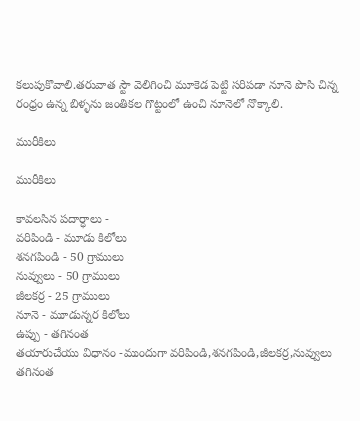కలుపుకొవాలి.తరువాత స్టౌ వెలిగించి మూకెడ పెట్టి సరిపడా నూనె పొసి చిన్న రంధ్రం ఉన్న బిళ్ళను జంతికల గొట్టంలో ఉంచి నూనెలో నొక్కాలి.

మురీకిలు

మురీకిలు

కావలసిన పదార్ధాలు -
వరిపిండి - మూడు కిలోలు
శనగపిండి - 50 గ్రాములు
నువ్వులు - 50 గ్రాములు
జీలకర్ర - 25 గ్రాములు
నూనె - మూడున్నర కిలోలు
ఉప్పు - తగినంత
తయారుచేయు విధానం -ముందుగా వరిపిండి,శనగపిండి,జీలకర్ర,నువ్వులు తగినంత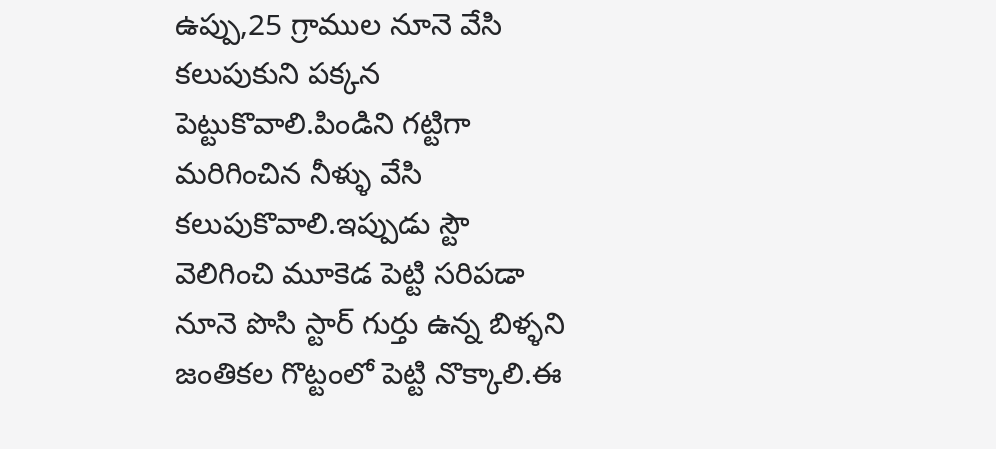ఉప్పు,25 గ్రాముల నూనె వేసి కలుపుకుని పక్కన పెట్టుకొవాలి.పిండిని గట్టిగా మరిగించిన నీళ్ళు వేసి కలుపుకొవాలి.ఇప్పుడు స్టౌ వెలిగించి మూకెడ పెట్టి సరిపడా నూనె పొసి స్టార్ గుర్తు ఉన్న బిళ్ళని జంతికల గొట్టంలో పెట్టి నొక్కాలి.ఈ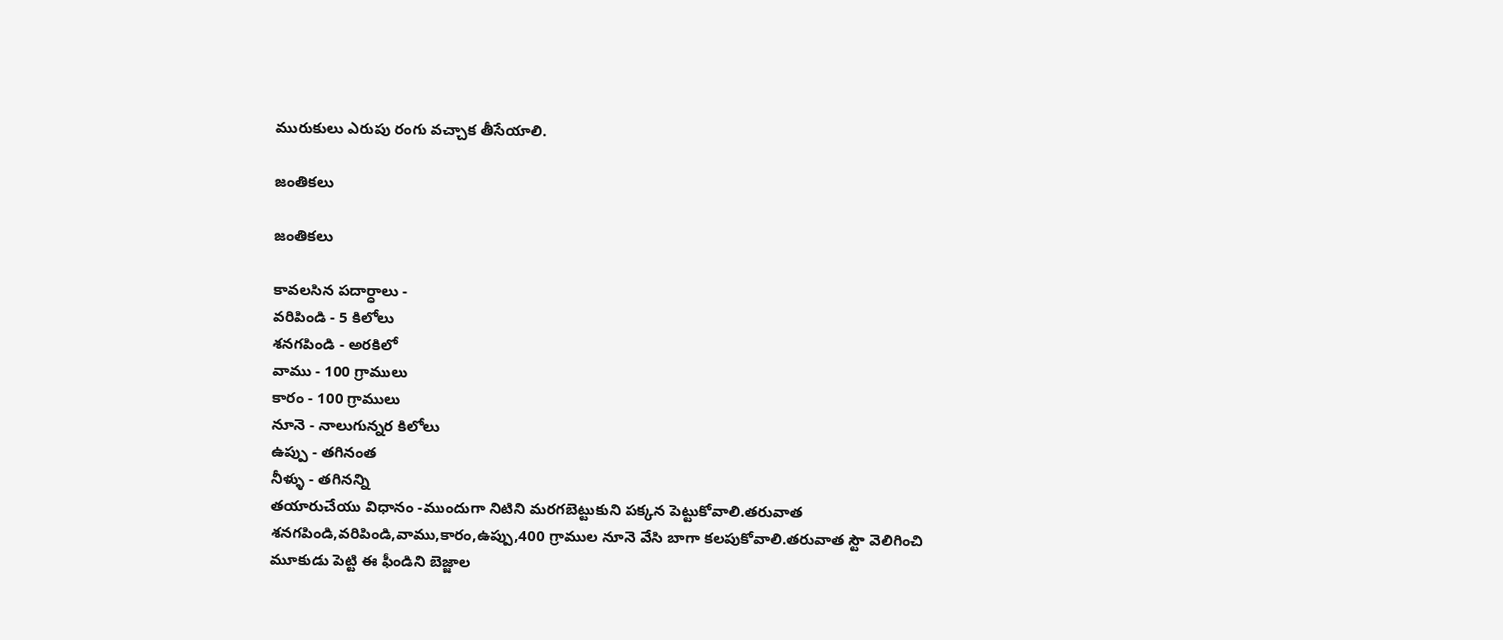మురుకులు ఎరుపు రంగు వచ్చాక తీసేయాలి.

జంతికలు

జంతికలు

కావలసిన పదార్ధాలు -
వరిపిండి - 5 కిలోలు
శనగపిండి - అరకిలో
వాము - 100 గ్రాములు
కారం - 100 గ్రాములు
నూనె - నాలుగున్నర కిలోలు
ఉప్పు - తగినంత
నీళ్ళు - తగినన్ని
తయారుచేయు విధానం -ముందుగా నిటిని మరగబెట్టుకుని పక్కన పెట్టుకోవాలి.తరువాత శనగపిండి,వరిపిండి,వాము,కారం,ఉప్పు,400 గ్రాముల నూనె వేసి బాగా కలపుకోవాలి.తరువాత స్టౌ వెలిగించి మూకుడు పెట్టి ఈ ఫీండిని బెజ్జాల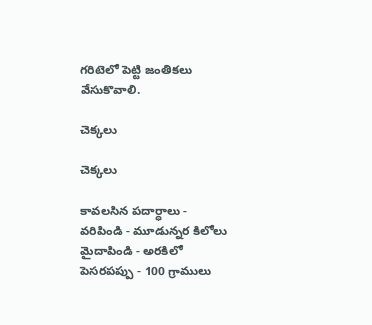గరిటెలో పెట్టి జంతికలు వేసుకొవాలి.

చెక్కలు

చెక్కలు

కావలసిన పదార్ధాలు -
వరిపిండి - మూడున్నర కిలోలు
మైదాపిండి - అరకిలో
పెసరపప్పు - 100 గ్రాములు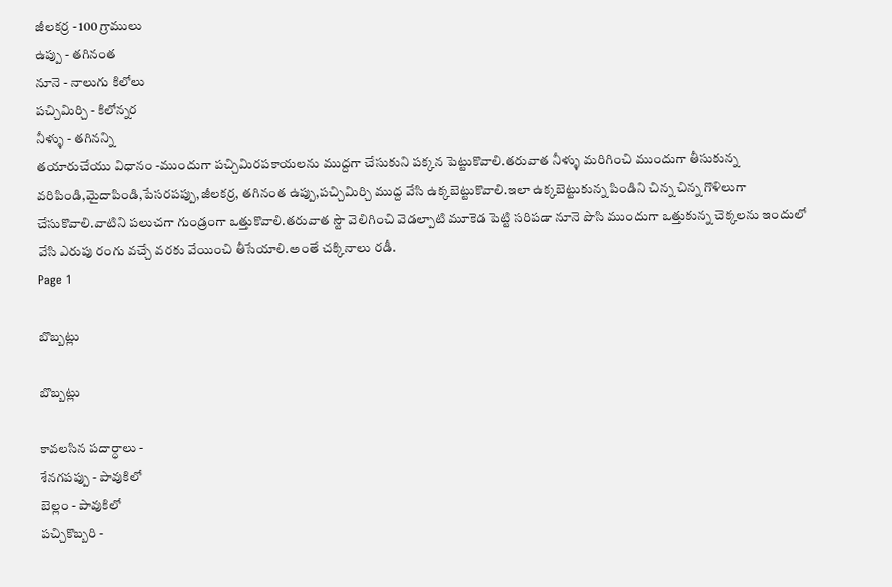జీలకర్ర - 100 గ్రాములు
ఉప్పు - తగినంత
నూనె - నాలుగు కిలోలు
పచ్చిమిర్చి - కిలోన్నర
నీళ్ళు - తగినన్ని
తయారుచేయు విధానం -ముందుగా పచ్చిమిరపకాయలను ముద్దగా చేసుకుని పక్కన పెట్టుకొవాలి.తరువాత నీళ్ళు మరిగించి ముందుగా తీసుకున్న వరిపిండి,మైదాపిండి,పేసరపప్పు,జీలకర్ర, తగినంత ఉప్పు,పచ్చిమిర్చి ముద్ద వేసి ఉక్కబెట్టుకొవాలి.ఇలా ఉక్కబెట్టుకున్న పిండిని చిన్న చిన్న గొళిలుగా చేసుకొవాలి.వాటిని పలుచగా గుండ్రంగా ఒత్తుకొవాలి.తరువాత స్టౌ వెలిగించి వెడల్పాటి మూకెడ పెట్టి సరిపడా నూనె పొసి ముందుగా ఒత్తుకున్న చెక్కలను ఇందులో వేసి ఎరుపు రంగు వచ్చే వరకు వేయించి తీసేయాలి.అంతే చక్కినాలు రడీ.
Page 1

బొబ్బట్లు

బొబ్బట్లు

కావలసిన పదార్ధాలు -
శేనగపప్పు - పావుకిలో
బెల్లం - పావుకిలో
పచ్చికొబ్బరి -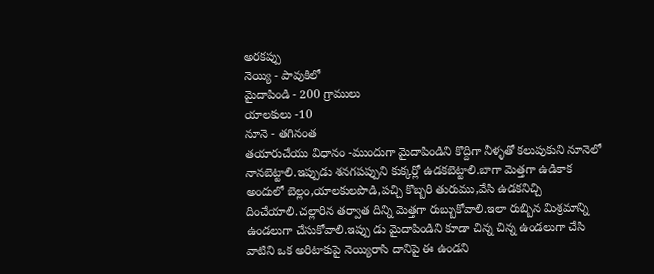అరకప్పు
నెయ్యి - పావుకిలో
మైదాపిండి - 200 గ్రాములు
యాలకులు -10
నూనె - తగినంత
తయారుచేయు విధానం -ముందుగా మైదాపిండిని కొద్దిగా నీళ్ళతో కలుపుకుని నూనెలో నానబెట్టాలి.ఇప్పుడు శనగపప్పుని కుక్కర్లో ఉడకబెట్టాలి.బాగా మెత్తగా ఉడికాక అందులో బెల్లం,యాలకులపొడి,పచ్చి కొబ్బరి తురుము,వేసి ఉడకనిచ్చి దించేయాలి.చల్లారిన తర్వాత దిన్ని మెత్తగా రుబ్బుకోవాలి.ఇలా రుబ్బిన మిశ్రమాన్ని ఉండలుగా చేసుకోవాలి.ఇప్పు డు మైదాపిండిని కూడా చిన్న చిన్న ఉండలుగా చేసి వాటిని ఒక అరిటాకుపై నెయ్యిరాసి దానిపై ఈ ఉండని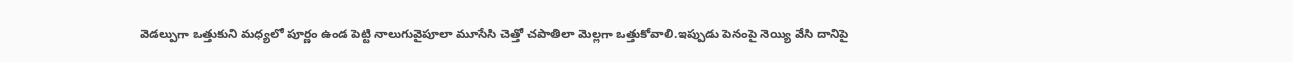వెడల్పుగా ఒత్తుకుని మధ్యలో పూర్ణం ఉండ పెట్టి నాలుగువైపూలా మూసేసి చెత్తో చపాతిలా మెల్లగా ఒత్తుకోవాలి.ఇప్పుడు పెనంపై నెయ్యి వేసి దానిపై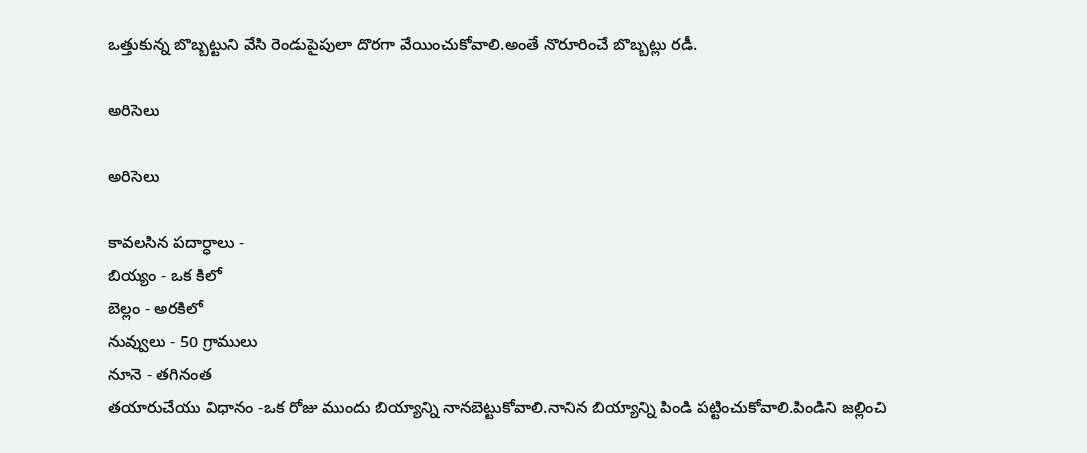ఒత్తుకున్న బొబ్బట్టుని వేసి రెండుపైపులా దొరగా వేయించుకోవాలి.అంతే నొరూరించే బొబ్బట్లు రడీ.

అరిసెలు

అరిసెలు

కావలసిన పదార్ధాలు -
బియ్యం - ఒక కిలో
బెల్లం - అరకిలో
నువ్వులు - 50 గ్రాములు
నూనె - తగినంత
తయారుచేయు విధానం -ఒక రోజు ముందు బియ్యాన్ని నానబెట్టుకోవాలి.నానిన బియ్యాన్ని పిండి పట్టించుకోవాలి.పిండిని జల్లించి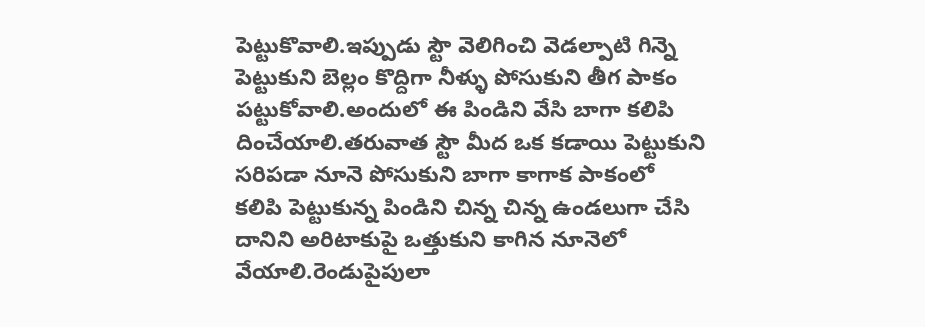పెట్టుకొవాలి.ఇప్పుడు స్టౌ వెలిగించి వెడల్పాటి గిన్నె పెట్టుకుని బెల్లం కొద్దిగా నీళ్ళు పోసుకుని తీగ పాకం పట్టుకోవాలి.అందులో ఈ పిండిని వేసి బాగా కలిపి దించేయాలి.తరువాత స్టౌ మీద ఒక కడాయి పెట్టుకుని సరిపడా నూనె పోసుకుని బాగా కాగాక పాకంలో కలిపి పెట్టుకున్న పిండిని చిన్న చిన్న ఉండలుగా చేసి దానిని అరిటాకుపై ఒత్తుకుని కాగిన నూనెలో వేయాలి.రెండుపైపులా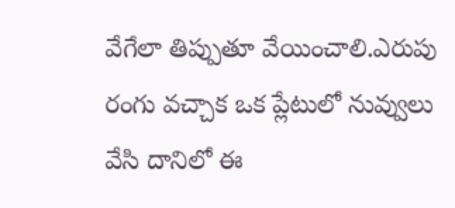వేగేలా తిప్పుతూ వేయించాలి.ఎరుపు రంగు వచ్చాక ఒక ప్లేటులో నువ్వులు వేసి దానిలో ఈ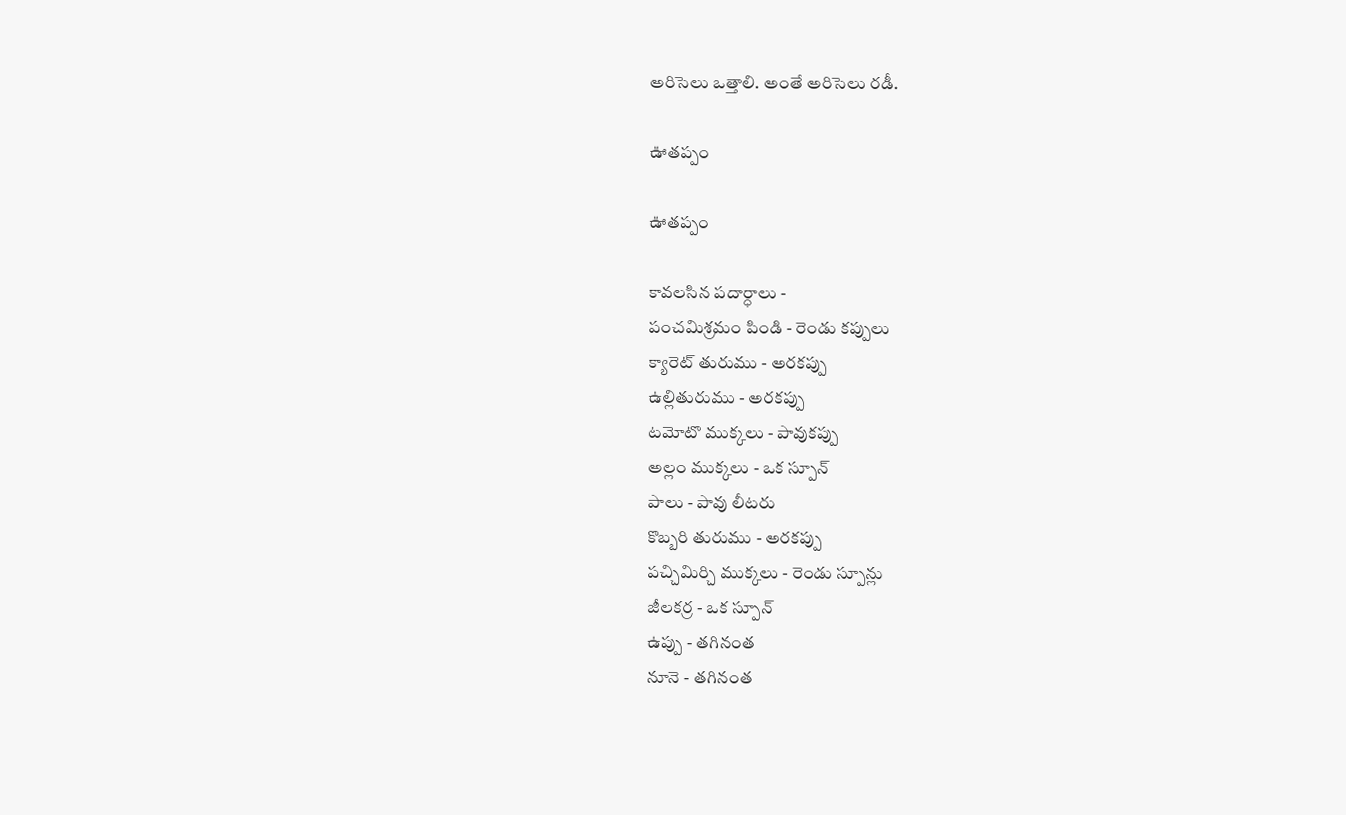అరిసెలు ఒత్తాలి. అంతే అరిసెలు రడీ.

ఊతప్పం

ఊతప్పం

కావలసిన పదార్ధాలు -
పంచమిశ్రమం పిండి - రెండు కప్పులు
క్యారెట్ తురుము - అరకప్పు
ఉల్లితురుము - అరకప్పు
టమోటొ ముక్కలు - పావుకప్పు
అల్లం ముక్కలు - ఒక స్పూన్
పాలు - పావు లీటరు
కొబ్బరి తురుము - అరకప్పు
పచ్చిమిర్చి ముక్కలు - రెండు స్పూన్లు
జీలకర్ర - ఒక స్పూన్
ఉప్పు - తగినంత
నూనె - తగినంత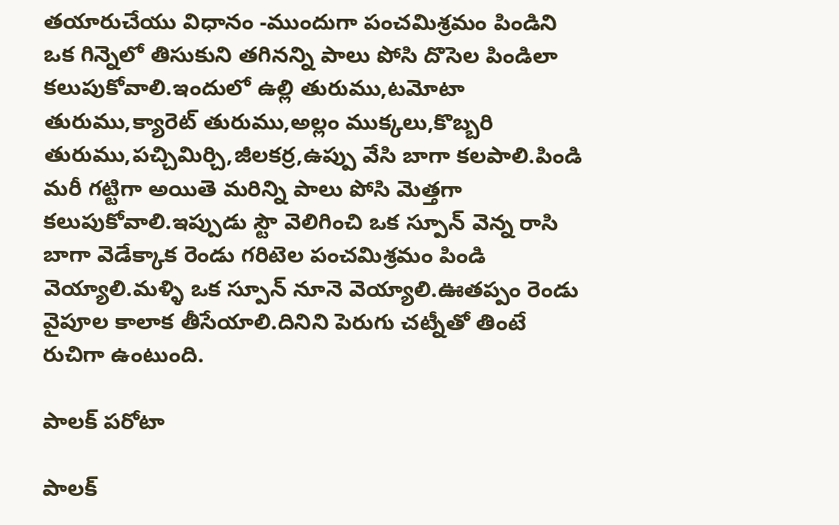తయారుచేయు విధానం -ముందుగా పంచమిశ్రమం పిండిని ఒక గిన్నెలో తిసుకుని తగినన్ని పాలు పోసి దొసెల పిండిలా కలుపుకోవాలి.ఇందులో ఉల్లి తురుము,టమోటా తురుము,క్యారెట్ తురుము,అల్లం ముక్కలు,కొబ్బరి తురుము,పచ్చిమిర్చి,జీలకర్ర,ఉప్పు వేసి బాగా కలపాలి.పిండి మరీ గట్టిగా అయితె మరిన్ని పాలు పోసి మెత్తగా కలుపుకోవాలి.ఇప్పుడు స్టౌ వెలిగించి ఒక స్పూన్ వెన్న రాసి బాగా వెడేక్కాక రెండు గరిటెల పంచమిశ్రమం పిండి వెయ్యాలి.మళ్ళి ఒక స్పూన్ నూనె వెయ్యాలి.ఊతప్పం రెండు వైపూల కాలాక తీసేయాలి.దినిని పెరుగు చట్నీతో తింటే రుచిగా ఉంటుంది.

పాలక్ పరోటా

పాలక్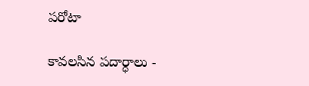పరోటా

కావలసిన పదార్ధాలు -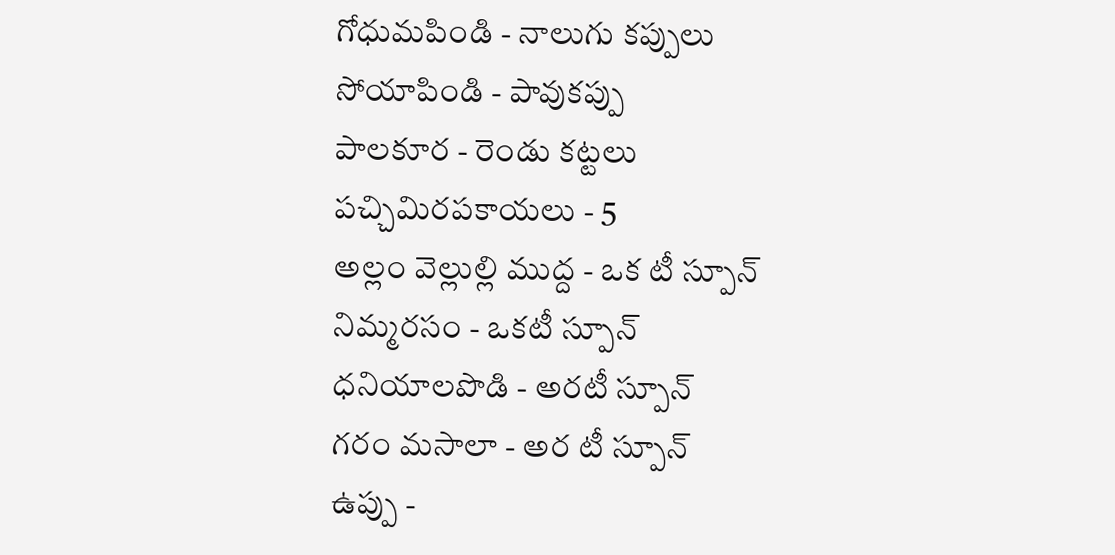గోధుమపిండి - నాలుగు కప్పులు
సోయాపిండి - పావుకప్పు
పాలకూర - రెండు కట్టలు
పచ్చిమిరపకాయలు - 5
అల్లం వెల్లుల్లి ముద్ద - ఒక టీ స్పూన్
నిమ్మరసం - ఒకటీ స్పూన్
ధనియాలపొడి - అరటీ స్పూన్
గరం మసాలా - అర టీ స్పూన్
ఉప్పు -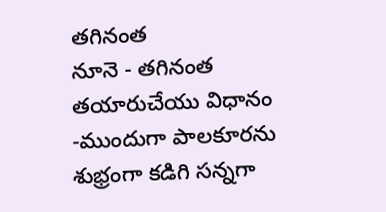తగినంత
నూనె - తగినంత
తయారుచేయు విధానం -ముందుగా పాలకూరను శుభ్రంగా కడిగి సన్నగా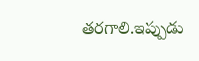తరగాలి.ఇప్పుడు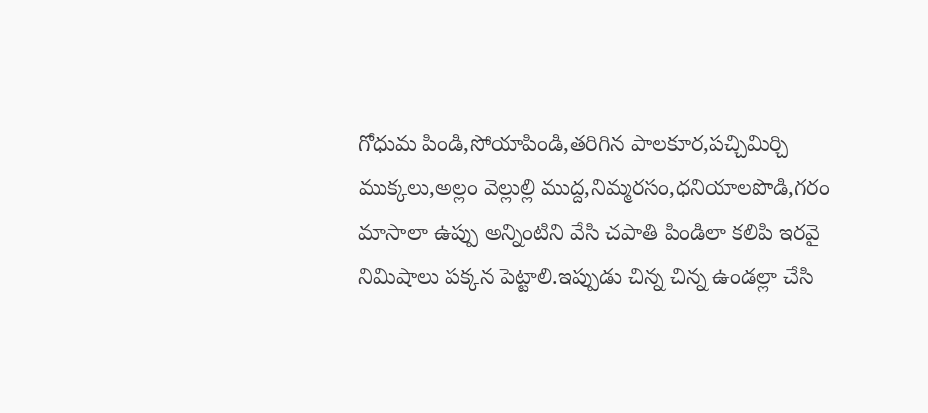గోధుమ పిండి,సోయాపిండి,తరిగిన పాలకూర,పచ్చిమిర్చి ముక్కలు,అల్లం వెల్లుల్లి ముద్ద,నిమ్మరసం,ధనియాలపొడి,గరం మాసాలా ఉప్పు అన్నింటిని వేసి చపాతి పిండిలా కలిపి ఇరవై నిమిషాలు పక్కన పెట్టాలి.ఇప్పుడు చిన్న చిన్న ఉండల్లా చేసి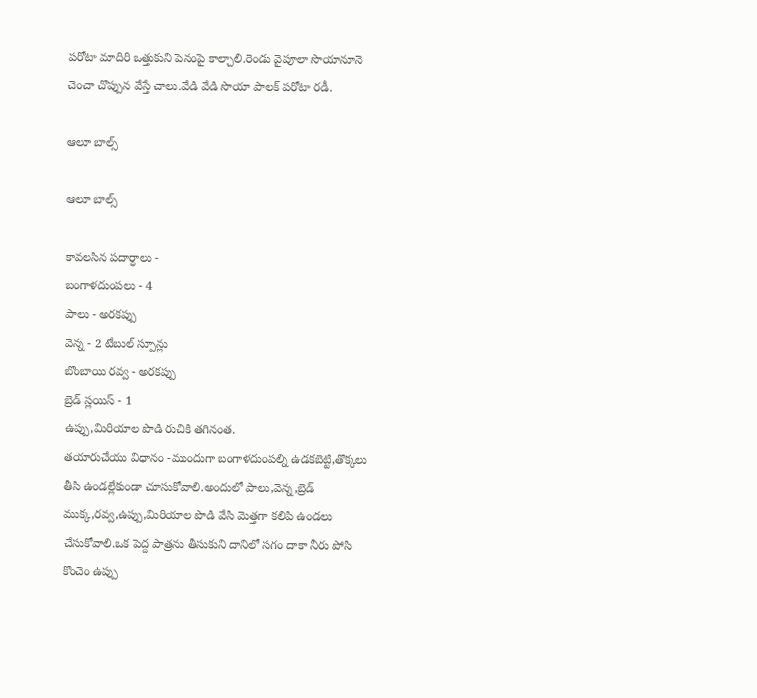పరోటా మాదిరి ఒత్తుకుని పెనంపై కాల్చాలి.రెండు వైపూలా సొయానూనె చెంచా చొప్పున వేస్తే చాలు.వేడి వేడి సొయా పాలక్ పరోటా రడీ.

ఆలూ బాల్స్

ఆలూ బాల్స్

కావలసిన పదార్ధాలు -
బంగాళదుంపలు - 4
పాలు - అరకప్పు
వెన్న - 2 టేబుల్ స్పూన్లు
బొంబాయి రవ్వ - అరకప్పు
బ్రెడ్ స్లయిస్ - 1
ఉప్పు,మిరియాల పొడి రుచికి తగినంత.
తయారుచేయు విధానం -ముందుగా బంగాళదుంపల్ని ఉడకబెట్టి,తొక్కలు తీసి ఉండల్లేకుండా చూసుకోవాలి.అందులో పాలు,వెన్న,బ్రెడ్ ముక్క,రవ్వ,ఉప్పు,మిరియాల పొడి వేసి మెత్తగా కలిపి ఉండలు చేసుకోవాలి.ఒక పెద్ద పాత్రను తీసుకుని దానిలో సగం దాకా నీరు పోసి కొంచెం ఉప్పు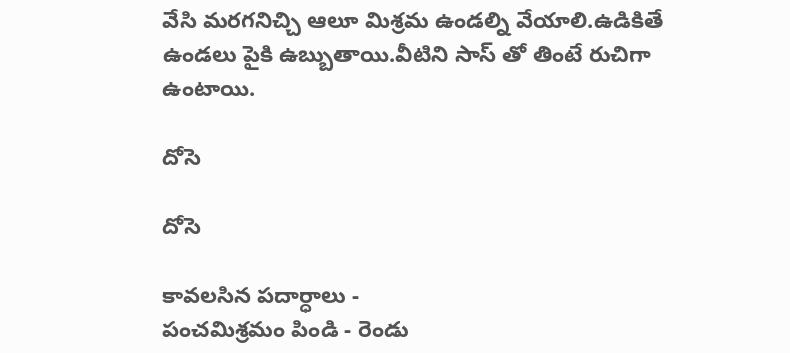వేసి మరగనిచ్చి ఆలూ మిశ్రమ ఉండల్ని వేయాలి.ఉడికితే ఉండలు పైకి ఉబ్బుతాయి.వీటిని సాస్ తో తింటే రుచిగా ఉంటాయి.

దోసె

దోసె

కావలసిన పదార్ధాలు -
పంచమిశ్రమం పిండి - రెండు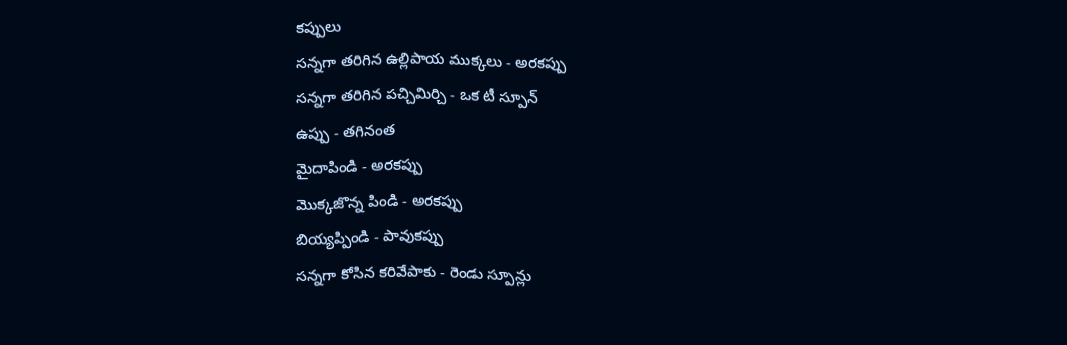కప్పులు
సన్నగా తరిగిన ఉల్లిపాయ ముక్కలు - అరకప్పు
సన్నగా తరిగిన పచ్చిమిర్చి - ఒక టీ స్పూన్
ఉప్పు - తగినంత
మైదాపిండి - అరకప్పు
మొక్కజొన్న పిండి - అరకప్పు
బియ్యప్పిండి - పావుకప్పు
సన్నగా కోసిన కరివేపాకు - రెండు స్పూన్లు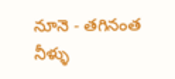నూనె - తగినంత
నీళ్ళు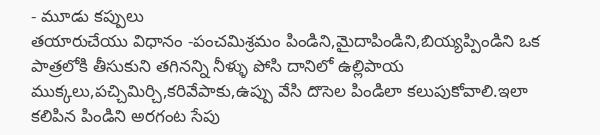- మూడు కప్పులు
తయారుచేయు విధానం -పంచమిశ్రమం పిండిని,మైదాపిండిని,బియ్యప్పిండిని ఒక పాత్రలోకి తీసుకుని తగినన్ని నీళ్ళు పోసి దానిలో ఉల్లిపాయ ముక్కలు,పచ్చిమిర్చి,కరివేపాకు,ఉప్పు వేసి దొసెల పిండిలా కలుపుకోవాలి.ఇలా కలిపిన పిండిని అరగంట సేపు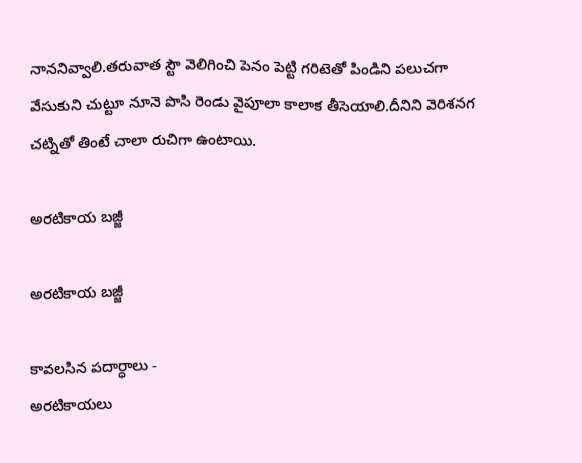నాననివ్వాలి.తరువాత స్టౌ వెలిగించి పెనం పెట్టి గరిటెతో పిండిని పలుచగా వేసుకుని చుట్టూ నూనె పొసి రెండు వైపూలా కాలాక తీసెయాలి.దీనిని వెరిశనగ చట్నితో తింటే చాలా రుచిగా ఉంటాయి.

అరటికాయ బజ్జీ

అరటికాయ బజ్జీ

కావలసిన పదార్ధాలు -
అరటికాయలు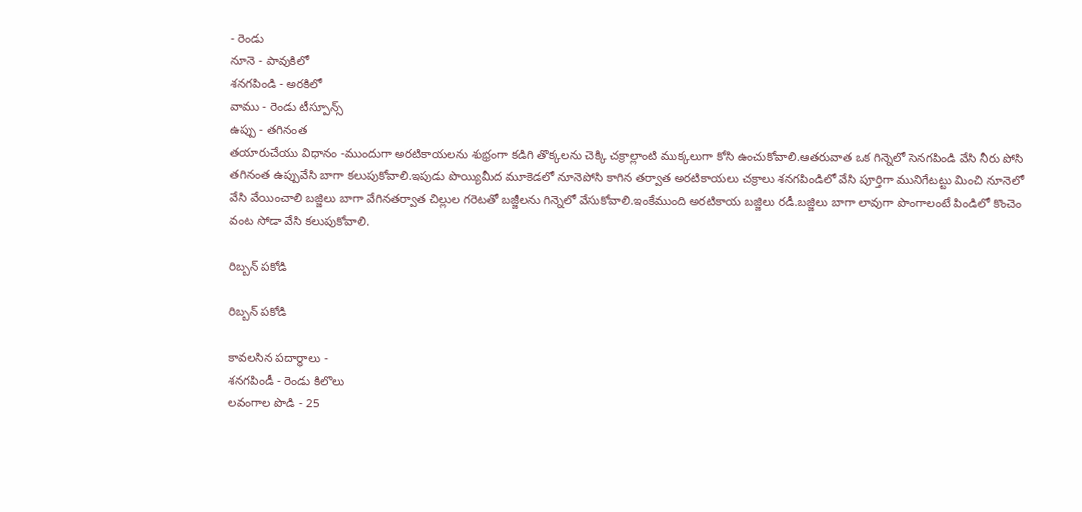- రెండు
నూనె - పావుకిలో
శనగపిండి - అరకిలో
వాము - రెండు టీస్పూన్స్
ఉప్పు - తగినంత
తయారుచేయు విధానం -ముందుగా అరటికాయలను శుభ్రంగా కడిగి తొక్కలను చెక్కి చక్రాల్లాంటి ముక్కలుగా కోసి ఉంచుకోవాలి.ఆతరువాత ఒక గిన్నెలో సెనగపిండి వేసి నీరు పోసి తగినంత ఉప్పువేసి బాగా కలుపుకోవాలి.ఇపుడు పొయ్యిమీద మూకెడలో నూనెపోసి కాగిన తర్వాత అరటికాయలు చక్రాలు శనగపిండిలో వేసి పూర్తిగా మునిగేటట్టు మించి నూనెలో వేసి వేయించాలి బజ్జిలు బాగా వేగినతర్వాత చిల్లుల గరెటతో బజ్జీలను గిన్నెలో వేసుకోవాలి.ఇంకేముంది అరటికాయ బజ్జిలు రడీ.బజ్జిలు బాగా లావుగా పొంగాలంటే పిండిలో కొంచెం వంట సోడా వేసి కలుపుకోవాలి.

రిబ్బన్ పకోడి

రిబ్బన్ పకోడి

కావలసిన పదార్ధాలు -
శనగపిండీ - రెండు కిలొలు
లవంగాల పొడి - 25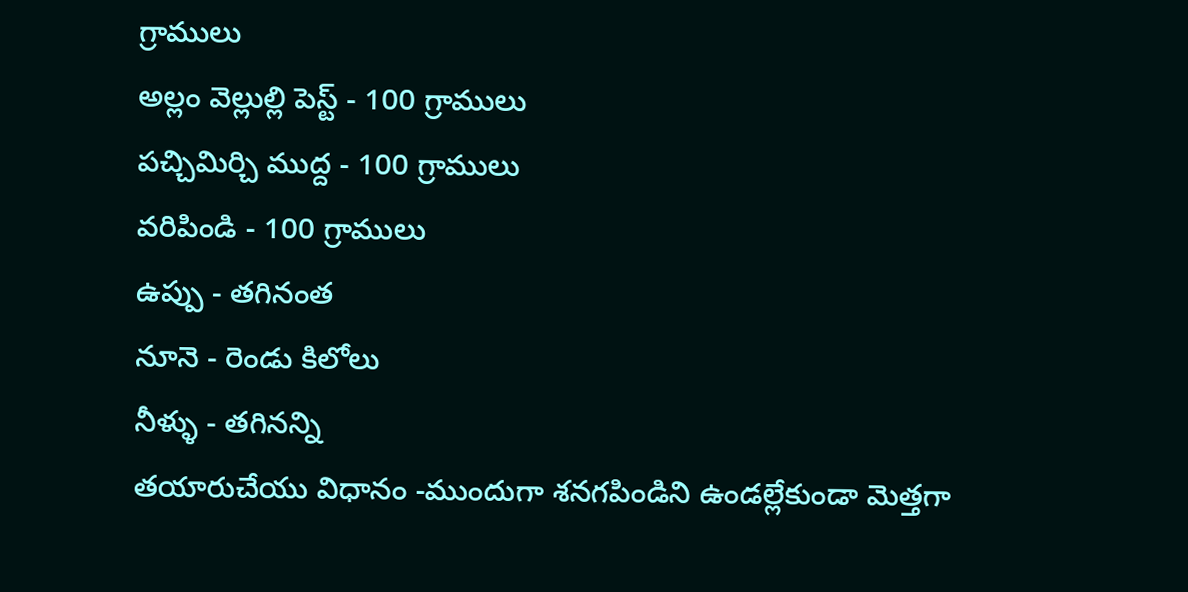గ్రాములు
అల్లం వెల్లుల్లి పెస్ట్ - 100 గ్రాములు
పచ్చిమిర్చి ముద్ద - 100 గ్రాములు
వరిపిండి - 100 గ్రాములు
ఉప్పు - తగినంత
నూనె - రెండు కిలోలు
నీళ్ళు - తగినన్ని
తయారుచేయు విధానం -ముందుగా శనగపిండిని ఉండల్లేకుండా మెత్తగా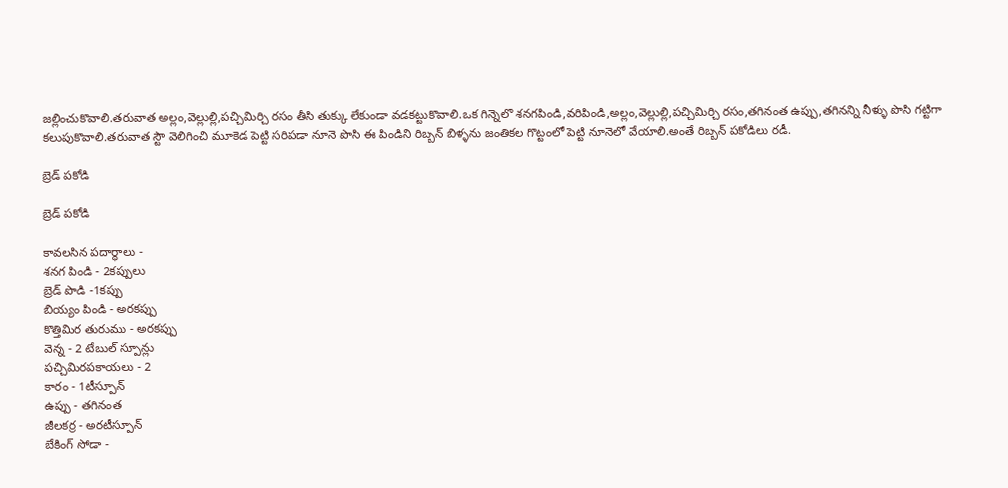జల్లించుకొవాలి.తరువాత అల్లం,వెల్లుల్లి,పచ్చిమిర్చి రసం తీసి తుక్కు లేకుండా వడకట్టుకొవాలి.ఒక గిన్నెలొ శనగపిండి,వరిపిండి,అల్లం,వెల్లుల్లి,పచ్చిమిర్చి రసం,తగినంత ఉప్పు,తగినన్ని నీళ్ళు పొసి గట్టిగా కలుపుకొవాలి.తరువాత స్టౌ వెలిగించి మూకెడ పెట్టి సరిపడా నూనె పొసి ఈ పిండిని రిబ్బన్ బిళ్ళను జంతికల గొట్టంలో పెట్టి నూనెలో వేయాలి.అంతే రిబ్బన్ పకోడిలు రడీ.

బ్రెడ్ పకోడి

బ్రెడ్ పకోడి

కావలసిన పదార్ధాలు -
శనగ పిండి - 2కప్పులు
బ్రెడ్ పొడి -1కప్పు
బియ్యం పిండి - అరకప్పు
కొత్తిమిర తురుము - అరకప్పు
వెన్న - 2 టేబుల్ స్పూన్లు
పచ్చిమిరపకాయలు - 2
కారం - 1టీస్పూన్
ఉప్పు - తగినంత
జీలకర్ర - అరటీస్పూన్
బేకింగ్ సోడా -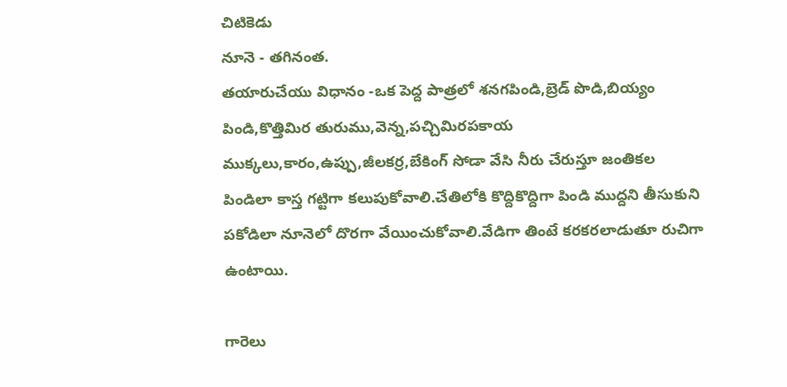చిటికెడు
నూనె - తగినంత.
తయారుచేయు విధానం -ఒక పెద్ద పాత్రలో శనగపిండి,బ్రెడ్ పొడి,బియ్యం పిండి,కొత్తిమిర తురుము,వెన్న,పచ్చిమిరపకాయ ముక్కలు,కారం,ఉప్పు,జీలకర్ర,బేకింగ్ సోడా వేసి నీరు చేరుస్తూ జంతికల పిండిలా కాస్త గట్టిగా కలుపుకోవాలి.చేతిలోకి కొద్దికొద్దిగా పిండి ముద్దని తీసుకుని పకోడిలా నూనెలో దొరగా వేయించుకోవాలి.వేడిగా తింటే కరకరలాడుతూ రుచిగా ఉంటాయి.

గారెలు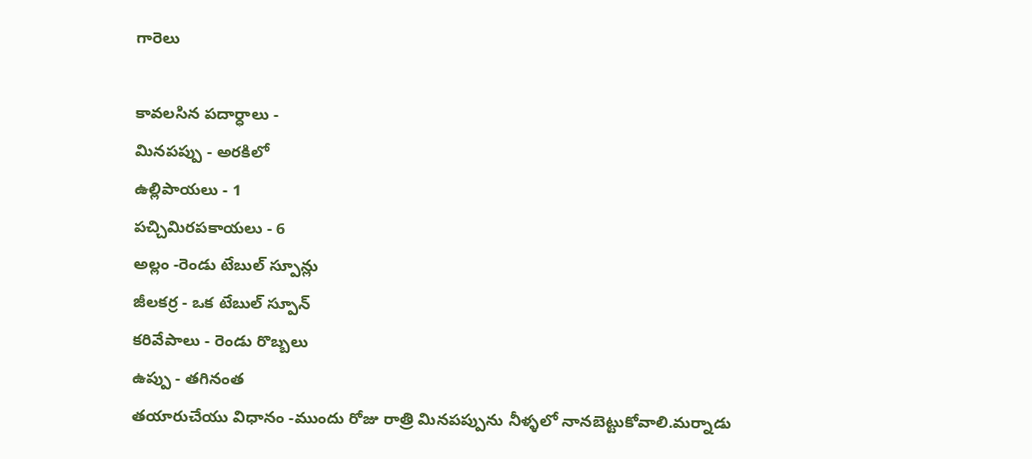గారెలు

కావలసిన పదార్ధాలు -
మినపప్పు - అరకిలో
ఉల్లిపాయలు - 1
పచ్చిమిరపకాయలు - 6
అల్లం -రెండు టేబుల్ స్పూన్లు
జీలకర్ర - ఒక టేబుల్ స్పూన్
కరివేపాలు - రెండు రొబ్బలు
ఉప్పు - తగినంత
తయారుచేయు విధానం -ముందు రోజు రాత్రి మినపప్పును నీళ్ళలో నానబెట్టుకోవాలి.మర్నాడు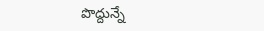పొద్దున్నే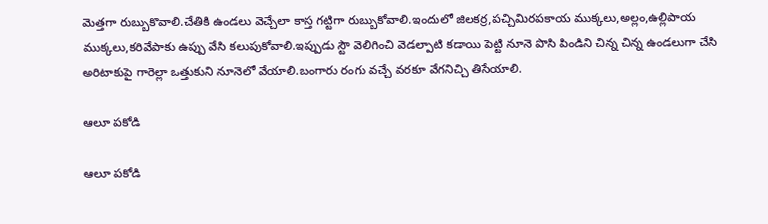మెత్తగా రుబ్బుకొవాలి.చేతికి ఉండలు వెచ్చేలా కాస్త గట్టిగా రుబ్బుకోవాలి.ఇందులో జిలకర్ర,పచ్చిమిరపకాయ ముక్కలు,అల్లం,ఉల్లిపాయ ముక్కలు,కరివేపాకు ఉప్పు వేసి కలుపుకోవాలి.ఇప్పుడు స్టౌ వెలిగించి వెడల్పాటి కడాయి పెట్టి నూనె పొసి పిండిని చిన్న చిన్న ఉండలుగా చేసి అరిటాకుపై గారెల్లా ఒత్తుకుని నూనెలో వేయాలి.బంగారు రంగు వచ్చే వరకూ వేగనిచ్చి తిసేయాలి.

ఆలూ పకోడి

ఆలూ పకోడి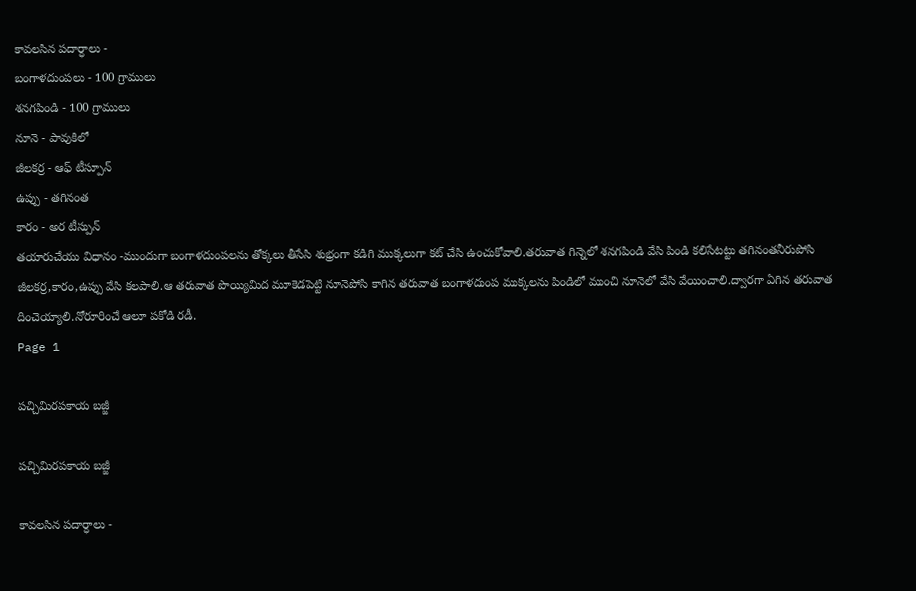కావలసిన పదార్ధాలు -
బంగాళదుంపలు - 100 గ్రాములు
శనగపిండి - 100 గ్రాములు
నూనె - పావుకిలో
జీలకర్ర - ఆఫ్ టీస్పూన్
ఉప్పు - తగినంత
కారం - అర టీస్పున్
తయారుచేయు విధానం -ముందుగా బంగాళదుంపలను తోక్కలు తీసేసి శుభ్రంగా కడిగి ముక్కలుగా కట్ చేసి ఉంచుకోవాలి.తరువాత గిన్నెలో శనగపిండి వేసి పిండి కలిసేటట్టు తగినంతనీరుపోసి జీలకర్ర,కారం,ఉప్పు వేసి కలపాలి.ఆ తరువాత పొయ్యిమిద మూకెడపెట్టి నూనెపోసి కాగిన తరువాత బంగాళదుంప ముక్కలను పిండిలో ముంచి నూనెలో వేసి వేయించాలి.ద్వారగా ఏగిన తరువాత దించెయ్యాలి.నోరూరించే ఆలూ పకోడి రడీ.
Page 1

పచ్చిమిరపకాయ బజ్జీ

పచ్చిమిరపకాయ బజ్జీ

కావలసిన పదార్ధాలు -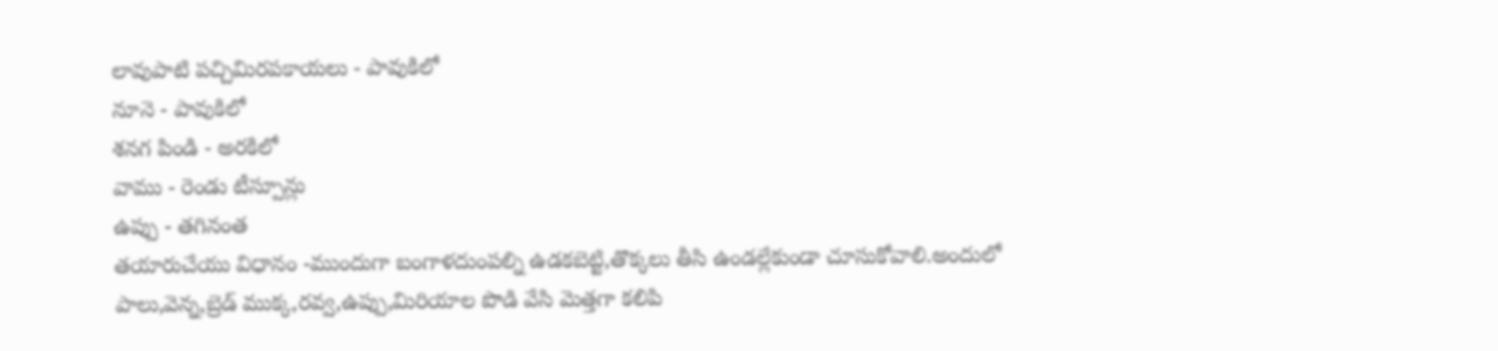లావుపాటి పచ్చిమిరపకాయలు - పావుకిలో
నూనె - పావుకిలో
శనగ పిండి - అరకిలో
వాము - రెండు టీస్పూన్లు
ఉప్పు - తగినంత
తయారుచేయు విధానం -ముందుగా బంగాళదుంపల్ని ఉడకబెట్టి,తొక్కలు తీసి ఉండల్లేకుండా చూసుకోవాలి.అందులో పాలు,వెన్న,బ్రెడ్ ముక్క,రవ్వ,ఉప్పు,మిరియాల పొడి వేసి మెత్తగా కలిపి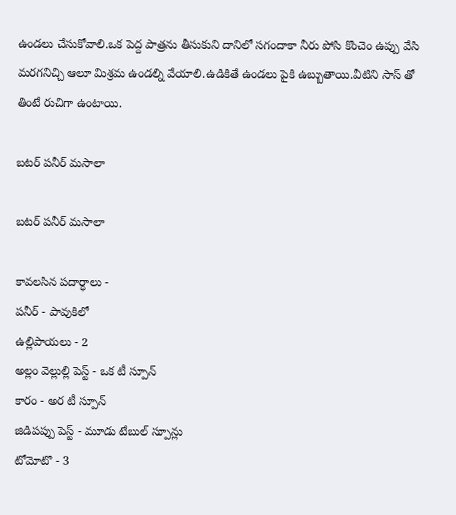ఉండలు చేసుకోవాలి.ఒక పెద్ద పాత్రను తీసుకుని దానిలో సగందాకా నీరు పోసి కొంచెం ఉప్పు వేసి మరగనిచ్చి ఆలూ మిశ్రమ ఉండల్ని వేయాలి.ఉడికితే ఉండలు పైకి ఉబ్బుతాయి.వీటిని సాస్ తో తింటే రుచిగా ఉంటాయి.

బటర్ పనీర్ మసాలా

బటర్ పనీర్ మసాలా

కావలసిన పదార్ధాలు -
పనీర్ - పావుకిలో
ఉల్లిపాయలు - 2
అల్లం వెల్లుల్లి పెస్ట్ - ఒక టీ స్పూన్
కారం - అర టీ స్పూన్
జిడిపప్పు పెస్ట్ - మూడు టేబుల్ స్పూన్లు
టోమోటొ - 3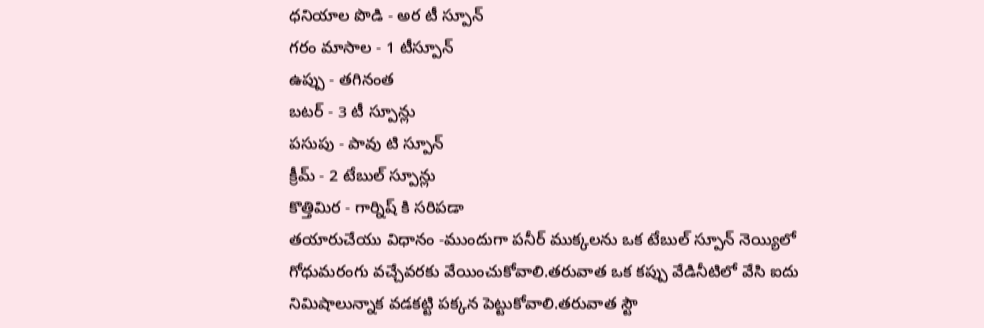ధనియాల పొడి - అర టీ స్పూన్
గరం మాసాల - 1 టీస్పూన్
ఉప్పు - తగినంత
బటర్ - 3 టీ స్పూన్లు
పసుపు - పావు టి స్పూన్
క్రీమ్ - 2 టేబుల్ స్పూన్లు
కొత్తిమిర - గార్నిష్ కి సరిపడా
తయారుచేయు విధానం -ముందుగా పనీర్ ముక్కలను ఒక టేబుల్ స్పూన్ నెయ్యిలో గోధుమరంగు వచ్చేవరకు వేయించుకోవాలి.తరువాత ఒక కప్పు వేడినీటిలో వేసి ఐదు నిమిషాలున్నాక వడకట్టి పక్కన పెట్టుకోవాలి.తరువాత స్టౌ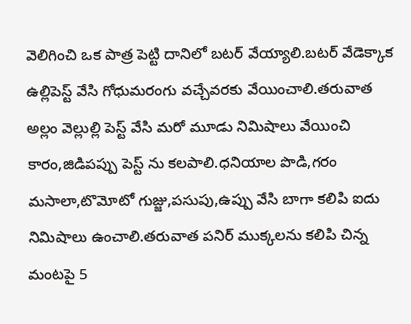వెలిగించి ఒక పాత్ర పెట్టి దానిలో బటర్ వేయ్యాలి.బటర్ వేడెక్కాక ఉల్లిపెస్ట్ వేసి గోధుమరంగు వచ్చేవరకు వేయించాలి.తరువాత అల్లం వెల్లుల్లి పెస్ట్ వేసి మరో మూడు నిమిషాలు వేయించి కారం,జిడిపప్పు పెస్ట్ ను కలపాలి.ధనియాల పొడి,గరం మసాలా,టొమోటో గుజ్జు,పసుపు,ఉప్పు వేసి బాగా కలిపి ఐదు నిమిషాలు ఉంచాలి.తరువాత పనిర్ ముక్కలను కలిపి చిన్న మంటపై 5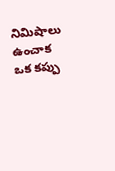నిమిషాలు ఉంచాక ఒక కప్పు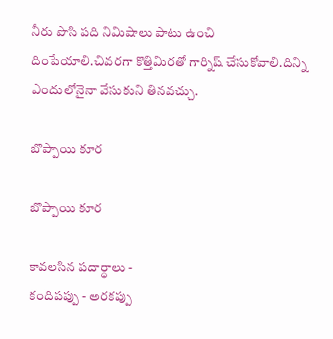నీరు పొసి పది నిమిషాలు పాటు ఉంచి దింపేయాలి.చివరగా కొత్తిమిరతో గార్నిష్ చేసుకోవాలి.దిన్ని ఎందులోనైనా వేసుకుని తినవచ్చు.

బొప్పాయి కూర

బొప్పాయి కూర

కావలసిన పదార్ధాలు -
కందిపప్పు - అరకప్పు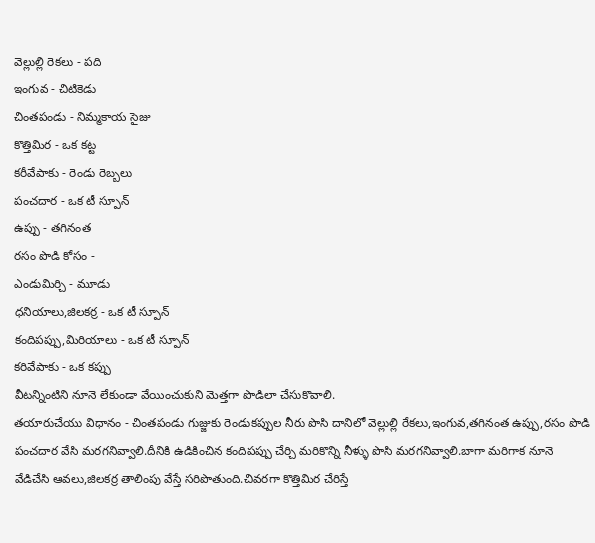వెల్లుల్లి రెకలు - పది
ఇంగువ - చిటికెడు
చింతపండు - నిమ్మకాయ సైజు
కొత్తిమిర - ఒక కట్ట
కరీవేపాకు - రెండు రెబ్బలు
పంచదార - ఒక టీ స్పూన్
ఉప్పు - తగినంత
రసం పొడి కోసం -
ఎండుమిర్చి - మూడు
ధనియాలు,జిలకర్ర - ఒక టీ స్పూన్
కందిపప్పు,మిరియాలు - ఒక టీ స్పూన్
కరివేపాకు - ఒక కప్పు
వీటన్నింటిని నూనె లేకుండా వేయించుకుని మెత్తగా పొడిలా చేసుకొవాలి.
తయారుచేయు విధానం - చింతపండు గుజ్జుకు రెండుకప్పుల నీరు పొసి దానిలో వెల్లుల్లి రేకలు,ఇంగువ,తగినంత ఉప్పు,రసం పొడి పంచదార వేసి మరగనివ్వాలి.దీనికి ఉడికించిన కందిపప్పు చేర్చి మరికొన్ని నీళ్ళు పొసి మరగనివ్వాలి.బాగా మరిగాక నూనె వేడిచేసి ఆవలు,జిలకర్ర తాలింపు వేస్తే సరిపొతుంది.చివరగా కొత్తిమిర చేరిస్తే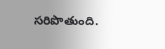సరిపొతుంది.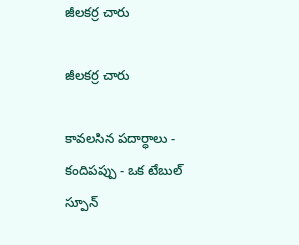జీలకర్ర చారు

జీలకర్ర చారు

కావలసిన పదార్ధాలు -
కందిపప్పు - ఒక టేబుల్ స్పూన్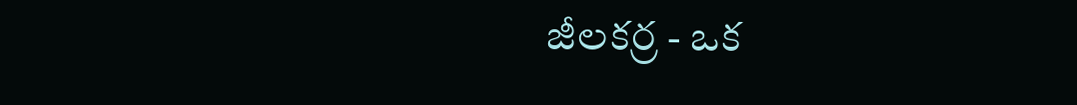జీలకర్ర - ఒక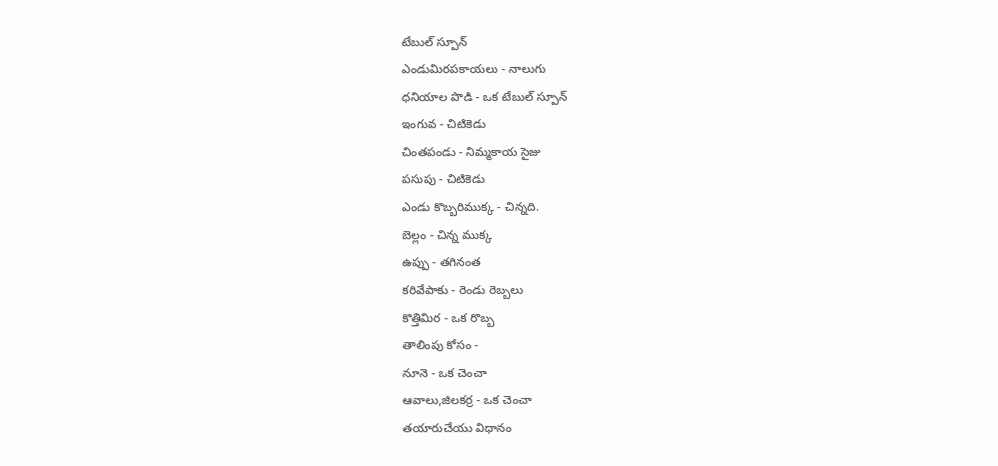టేబుల్ స్పూన్
ఎండుమిరపకాయలు - నాలుగు
ధనియాల పొడి - ఒక టేబుల్ స్పూన్
ఇంగువ - చిటికెడు
చింతపండు - నిమ్మకాయ సైజు
పసుపు - చిటికెడు
ఎండు కొబ్బరిముక్క - చిన్నది.
బెల్లం - చిన్న ముక్క
ఉప్పు - తగినంత
కరివేపాకు - రెండు రెబ్బలు
కొత్తిమిర - ఒక రొబ్బ
తాలింపు కోసం -
నూనె - ఒక చెంచా
ఆవాలు,జిలకర్ర - ఒక చెంచా
తయారుచేయు విధానం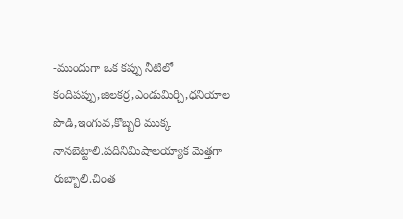-ముందుగా ఒక కప్పు నీటిలో కందిపప్పు,జిలకర్ర,ఎండుమిర్చి,ధనియాల పొడి,ఇంగువ,కొబ్బరి ముక్క నానబెట్టాలి.పదినిమిషాలయ్యాక మెత్తగా రుబ్బాలి.చింత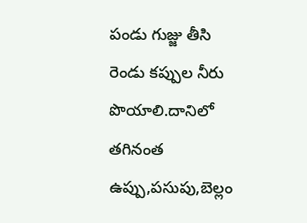పండు గుజ్జు తీసి రెండు కప్పుల నీరు పొయాలి.దానిలో తగినంత ఉప్పు,పసుపు,బెల్లం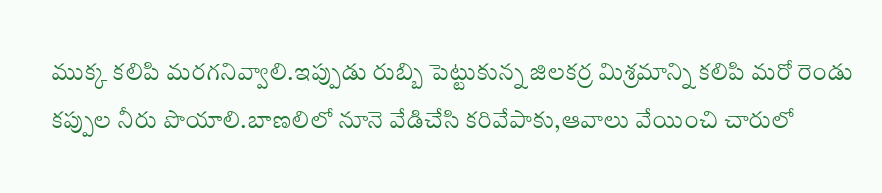ముక్క కలిపి మరగనివ్వాలి.ఇప్పుడు రుబ్బి పెట్టుకున్న జిలకర్ర మిశ్రమాన్ని కలిపి మరో రెండు కప్పుల నీరు పొయాలి.బాణలిలో నూనె వేడిచేసి కరివేపాకు,ఆవాలు వేయించి చారులో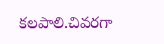కలపాలి.చివరగా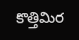కొత్తిమిర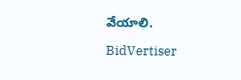వేయాలి.

BidVertiser